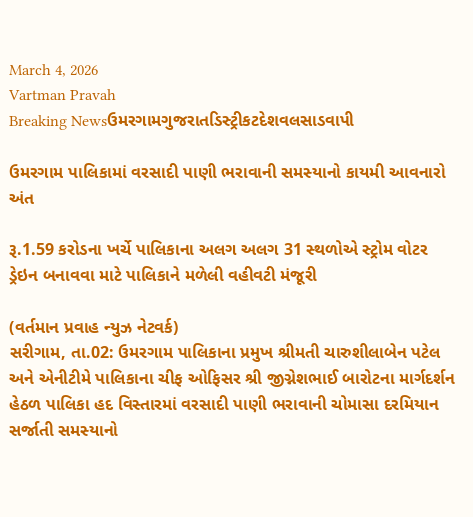March 4, 2026
Vartman Pravah
Breaking Newsઉમરગામગુજરાતડિસ્ટ્રીકટદેશવલસાડવાપી

ઉમરગામ પાલિકામાં વરસાદી પાણી ભરાવાની સમસ્‍યાનો કાયમી આવનારો અંત

રૂ.1.59 કરોડના ખર્ચે પાલિકાના અલગ અલગ 31 સ્‍થળોએ સ્‍ટ્રોમ વોટર ડ્રેઇન બનાવવા માટે પાલિકાને મળેલી વહીવટી મંજૂરી

(વર્તમાન પ્રવાહ ન્‍યુઝ નેટવર્ક)
સરીગામ, તા.02: ઉમરગામ પાલિકાના પ્રમુખ શ્રીમતી ચારુશીલાબેન પટેલ અને એનીટીમે પાલિકાના ચીફ ઓફિસર શ્રી જીગ્નેશભાઈ બારોટના માર્ગદર્શન હેઠળ પાલિકા હદ વિસ્‍તારમાં વરસાદી પાણી ભરાવાની ચોમાસા દરમિયાન સર્જાતી સમસ્‍યાનો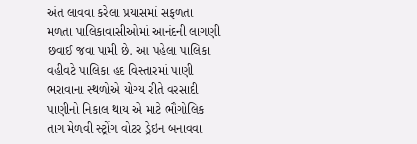અંત લાવવા કરેલા પ્રયાસમાં સફળતા મળતા પાલિકાવાસીઓમાં આનંદની લાગણી છવાઈ જવા પામી છે. આ પહેલા પાલિકા વહીવટે પાલિકા હદ વિસ્‍તારમાં પાણી ભરાવાના સ્‍થળોએ યોગ્‍ય રીતે વરસાદી પાણીનો નિકાલ થાય એ માટે ભૌગોલિક તાગ મેળવી સ્‍ટ્રોંગ વોટર ડ્રેઇન બનાવવા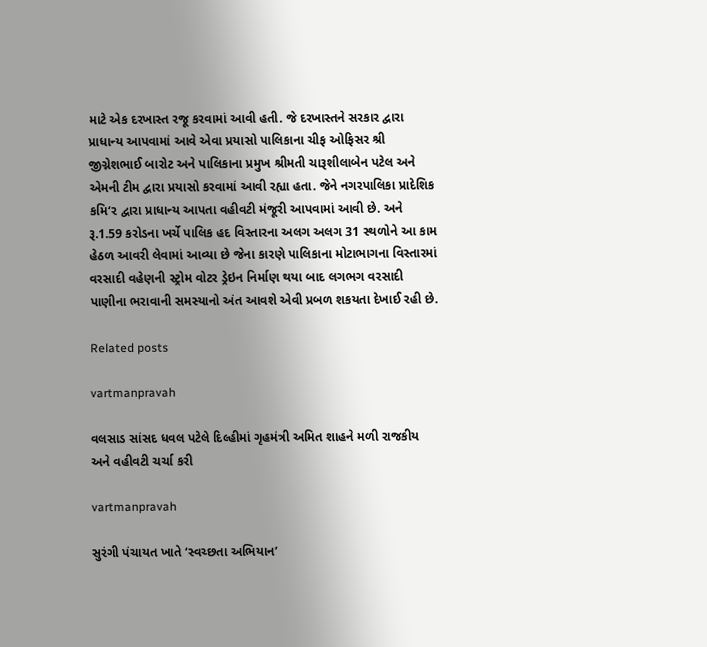માટે એક દરખાસ્‍ત રજૂ કરવામાં આવી હતી. જે દરખાસ્‍તને સરકાર દ્વારા પ્રાધાન્‍ય આપવામાં આવે એવા પ્રયાસો પાલિકાના ચીફ ઓફિસર શ્રી જીગ્નેશભાઈ બારોટ અને પાલિકાના પ્રમુખ શ્રીમતી ચારૂશીલાબેન પટેલ અને એમની ટીમ દ્વારા પ્રયાસો કરવામાં આવી રહ્યા હતા. જેને નગરપાલિકા પ્રાદેશિક કમિ‘ર દ્વારા પ્રાધાન્‍ય આપતા વહીવટી મંજૂરી આપવામાં આવી છે. અને રૂ.1.59 કરોડના ખર્ચે પાલિક હદ વિસ્‍તારના અલગ અલગ 31 સ્‍થળોને આ કામ હેઠળ આવરી લેવામાં આવ્‍યા છે જેના કારણે પાલિકાના મોટાભાગના વિસ્‍તારમાં વરસાદી વહેણની સ્‍ટ્રોમ વોટર ડ્રેઇન નિર્માણ થયા બાદ લગભગ વરસાદી પાણીના ભરાવાની સમસ્‍યાનો અંત આવશે એવી પ્રબળ શકયતા દેખાઈ રહી છે.

Related posts

vartmanpravah

વલસાડ સાંસદ ધવલ પટેલે દિલ્‍હીમાં ગૃહમંત્રી અમિત શાહને મળી રાજકીય અને વહીવટી ચર્ચા કરી

vartmanpravah

સુરંગી પંચાયત ખાતે ‘સ્‍વચ્‍છતા અભિયાન’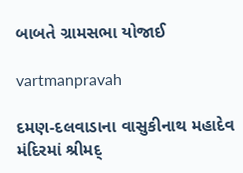બાબતે ગ્રામસભા યોજાઈ

vartmanpravah

દમણ-દલવાડાના વાસુકીનાથ મહાદેવ મંદિરમાં શ્રીમદ્‌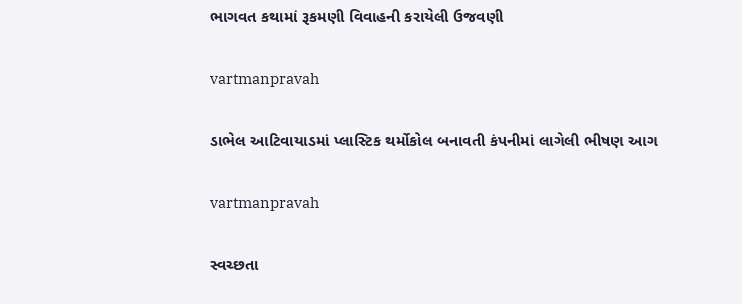ભાગવત કથામાં રૂકમણી વિવાહની કરાયેલી ઉજવણી

vartmanpravah

ડાભેલ આટિવાયાડમાં પ્લાસ્ટિક થર્મોકોલ બનાવતી કંપનીમાં લાગેલી ભીષણ આગ

vartmanpravah

સ્‍વચ્‍છતા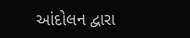આંદોલન દ્વારા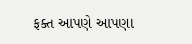ફક્‍ત આપણે આપણા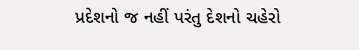પ્રદેશનો જ નહીં પરંતુ દેશનો ચહેરો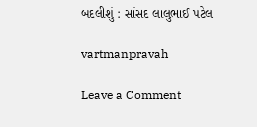બદલીશું : સાંસદ લાલુભાઈ પટેલ

vartmanpravah

Leave a Comment